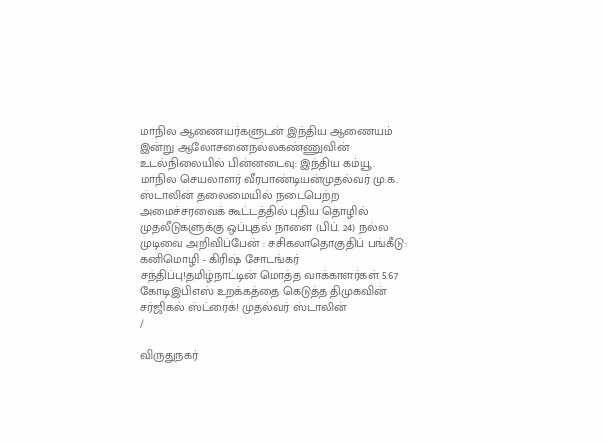மாநில ஆணையர்களுடன் இந்திய ஆணையம் இன்று ஆலோசனைநல்லகண்ணுவின் உடல்நிலையில் பின்னடைவு: இந்திய கம்யூ. மாநில செயலாளர் வீரபாண்டியன்முதல்வர் மு.க. ஸ்டாலின் தலைமையில் நடைபெற்ற அமைச்சரவைக் கூட்டத்தில் புதிய தொழில் முதலீடுகளுக்கு ஒப்புதல் நாளை (பிப். 24) நல்ல முடிவை அறிவிப்பேன் : சசிகலாதொகுதிப் பங்கீடு: கனிமொழி - கிரிஷ் சோடங்கர் சந்திப்பு!தமிழ்நாட்டின் மொத்த வாக்காளர்கள் 5.67 கோடிஇபிஎஸ் உறக்கத்தை கெடுத்த திமுகவின் சர்ஜிகல் ஸ்ட்ரைக்! முதல்வர் ஸ்டாலின்
/

விருதுநகர்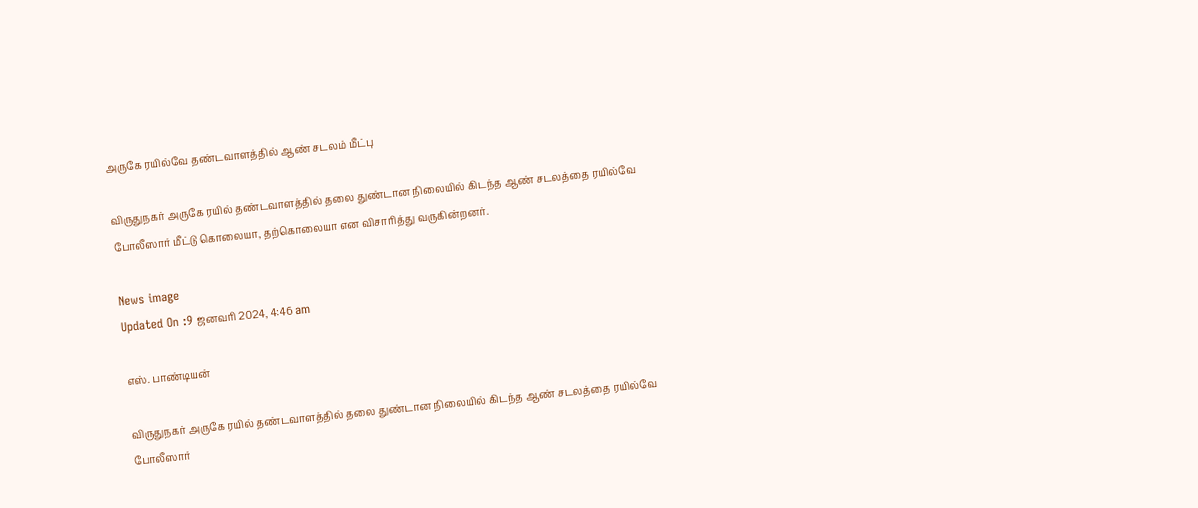அருகே ரயில்வே தண்டவாளத்தில் ஆண் சடலம் மீட்பு

விருதுநகர் அருகே ரயில் தண்டவாளத்தில் தலை துண்டான நிலையில் கிடந்த ஆண் சடலத்தை ரயில்வே போலீஸார் மீட்டு கொலையா, தற்கொலையா என விசாரித்து வருகின்றனர்.

News image
Updated On :9 ஜனவரி 2024, 4:46 am

எஸ். பாண்டியன்

விருதுநகர் அருகே ரயில் தண்டவாளத்தில் தலை துண்டான நிலையில் கிடந்த ஆண் சடலத்தை ரயில்வே போலீஸார்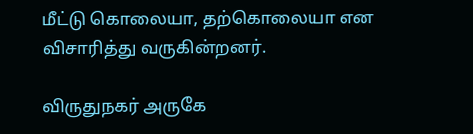மீட்டு கொலையா, தற்கொலையா என விசாரித்து வருகின்றனர்.

விருதுநகர் அருகே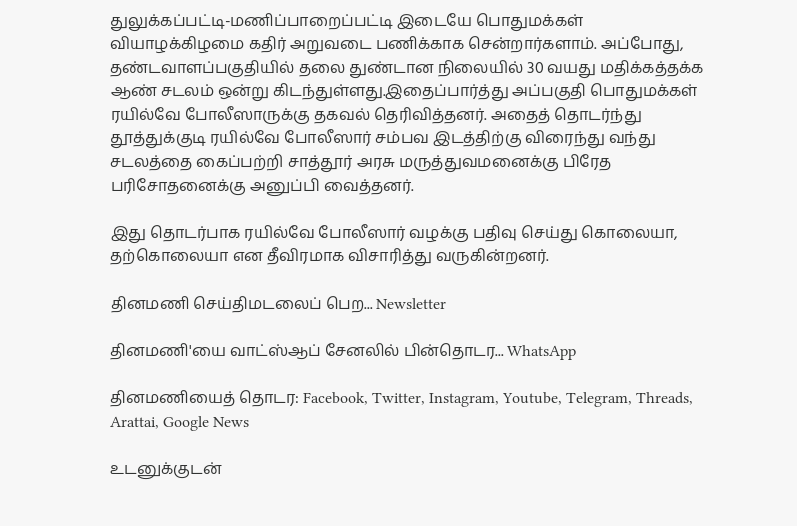துலுக்கப்பட்டி-மணிப்பாறைப்பட்டி இடையே பொதுமக்கள் வியாழக்கிழமை கதிர் அறுவடை பணிக்காக சென்றார்களாம். அப்போது, தண்டவாளப்பகுதியில் தலை துண்டான நிலையில் 30 வயது மதிக்கத்தக்க ஆண் சடலம் ஒன்று கிடந்துள்ளது.இதைப்பார்த்து அப்பகுதி பொதுமக்கள் ரயில்வே போலீஸாருக்கு தகவல் தெரிவித்தனர். அதைத் தொடர்ந்து தூத்துக்குடி ரயில்வே போலீஸார் சம்பவ இடத்திற்கு விரைந்து வந்து சடலத்தை கைப்பற்றி சாத்தூர் அரசு மருத்துவமனைக்கு பிரேத பரிசோதனைக்கு அனுப்பி வைத்தனர்.

இது தொடர்பாக ரயில்வே போலீஸார் வழக்கு பதிவு செய்து கொலையா, தற்கொலையா என தீவிரமாக விசாரித்து வருகின்றனர்.

தினமணி செய்திமடலைப் பெற... Newsletter

தினமணி'யை வாட்ஸ்ஆப் சேனலில் பின்தொடர... WhatsApp

தினமணியைத் தொடர: Facebook, Twitter, Instagram, Youtube, Telegram, Threads, Arattai, Google News

உடனுக்குடன்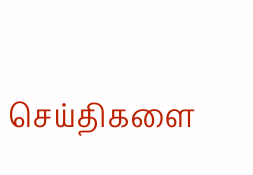செய்திகளை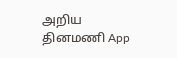அறிய தினமணி App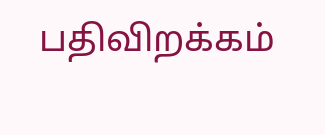பதிவிறக்கம்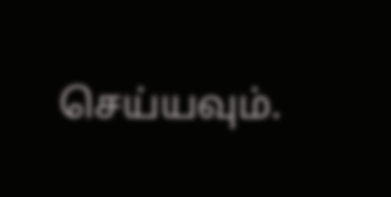செய்யவும்.